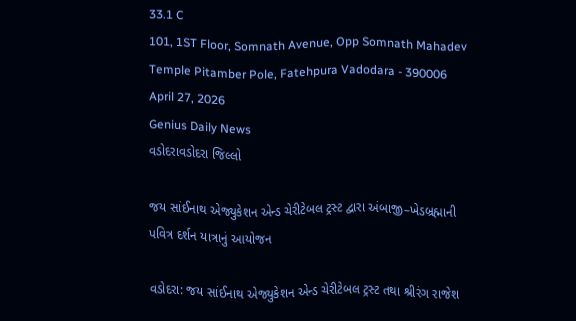33.1 C
101, 1ST Floor, Somnath Avenue, Opp Somnath Mahadev Temple Pitamber Pole, Fatehpura Vadodara - 390006
April 27, 2026
Genius Daily News
વડોદરાવડોદરા જિલ્લો

જય સાંઈનાથ એજ્યુકેશન એન્ડ ચેરીટેબલ ટ્રસ્ટ દ્વારા અંબાજી–ખેડબ્રહ્માની પવિત્ર દર્શન યાત્રાનું આયોજન

વડોદરા: જય સાંઈનાથ એજ્યુકેશન એન્ડ ચેરીટેબલ ટ્રસ્ટ તથા શ્રીરંગ રાજેશ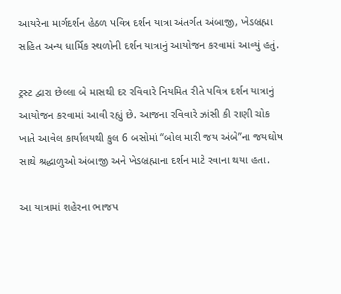આયરેના માર્ગદર્શન હેઠળ પવિત્ર દર્શન યાત્રા અંતર્ગત અંબાજી, ખેડબ્રહ્મા સહિત અન્ય ધાર્મિક સ્થળોની દર્શન યાત્રાનું આયોજન કરવામાં આવ્યું હતું.

ટ્રસ્ટ દ્વારા છેલ્લા બે માસથી દર રવિવારે નિયમિત રીતે પવિત્ર દર્શન યાત્રાનું આયોજન કરવામાં આવી રહ્યું છે. આજના રવિવારે ઝાંસી કી રાણી ચોક ખાતે આવેલ કાર્યાલયથી કુલ 6 બસોમાં “બોલ મારી જય અંબે”ના જયઘોષ સાથે શ્રદ્ધાળુઓ અંબાજી અને ખેડબ્રહ્માના દર્શન માટે રવાના થયા હતા.

આ યાત્રામાં શહેરના ભાજપ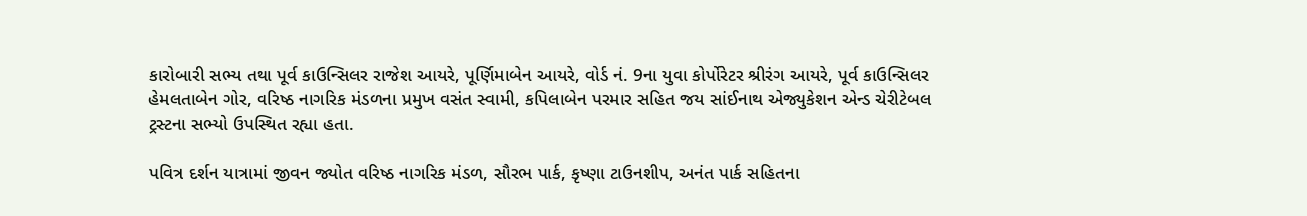કારોબારી સભ્ય તથા પૂર્વ કાઉન્સિલર રાજેશ આયરે, પૂર્ણિમાબેન આયરે, વોર્ડ નં. 9ના યુવા કોર્પોરેટર શ્રીરંગ આયરે, પૂર્વ કાઉન્સિલર હેમલતાબેન ગોર, વરિષ્ઠ નાગરિક મંડળના પ્રમુખ વસંત સ્વામી, કપિલાબેન પરમાર સહિત જય સાંઈનાથ એજ્યુકેશન એન્ડ ચેરીટેબલ ટ્રસ્ટના સભ્યો ઉપસ્થિત રહ્યા હતા.

પવિત્ર દર્શન યાત્રામાં જીવન જ્યોત વરિષ્ઠ નાગરિક મંડળ, સૌરભ પાર્ક, કૃષ્ણા ટાઉનશીપ, અનંત પાર્ક સહિતના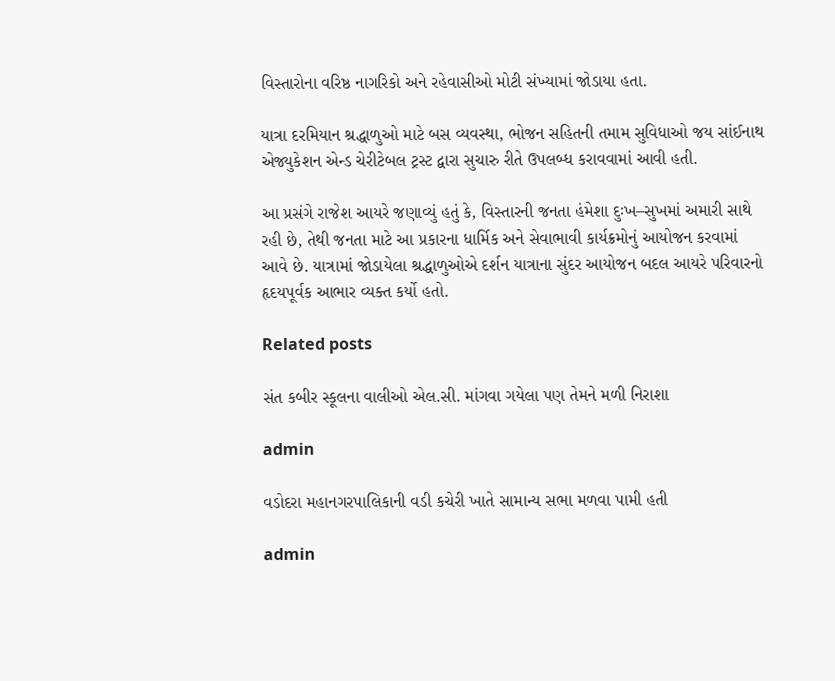વિસ્તારોના વરિષ્ઠ નાગરિકો અને રહેવાસીઓ મોટી સંખ્યામાં જોડાયા હતા.

યાત્રા દરમિયાન શ્રદ્ધાળુઓ માટે બસ વ્યવસ્થા, ભોજન સહિતની તમામ સુવિધાઓ જય સાંઈનાથ એજ્યુકેશન એન્ડ ચેરીટેબલ ટ્રસ્ટ દ્વારા સુચારુ રીતે ઉપલબ્ધ કરાવવામાં આવી હતી.

આ પ્રસંગે રાજેશ આયરે જણાવ્યું હતું કે, વિસ્તારની જનતા હંમેશા દુઃખ–સુખમાં અમારી સાથે રહી છે, તેથી જનતા માટે આ પ્રકારના ધાર્મિક અને સેવાભાવી કાર્યક્રમોનું આયોજન કરવામાં આવે છે. યાત્રામાં જોડાયેલા શ્રદ્ધાળુઓએ દર્શન યાત્રાના સુંદર આયોજન બદલ આયરે પરિવારનો હૃદયપૂર્વક આભાર વ્યક્ત કર્યો હતો.

Related posts

સંત કબીર સ્કૂલના વાલીઓ એલ.સી. માંગવા ગયેલા પણ તેમને મળી નિરાશા

admin

વડોદરા મહાનગરપાલિકાની વડી કચેરી ખાતે સામાન્ય સભા મળવા પામી હતી

admin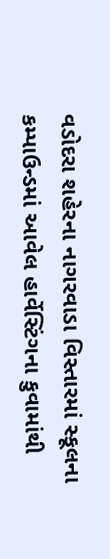વડોદરા શહેરના નાગરવાડા વિસ્તારમાં સ્કૂલના કમ્પાઉન્ડમાં આવેલ હાર્વેસ્ટિંગના કુવામાંથી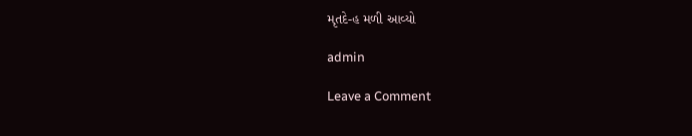મૃતદે-હ મળી આવ્યો

admin

Leave a Comment